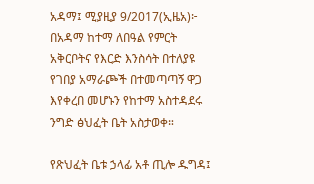አዳማ፤ ሚያዚያ 9/2017(ኢዜአ)፦ በአዳማ ከተማ ለበዓል የምርት አቅርቦትና የእርድ እንስሳት በተለያዩ የገበያ አማራጮች በተመጣጣኝ ዋጋ እየቀረበ መሆኑን የከተማ አስተዳደሩ ንግድ ፅህፈት ቤት አስታወቀ።

የጽህፈት ቤቱ ኃላፊ አቶ ጢሎ ዱግዳ፤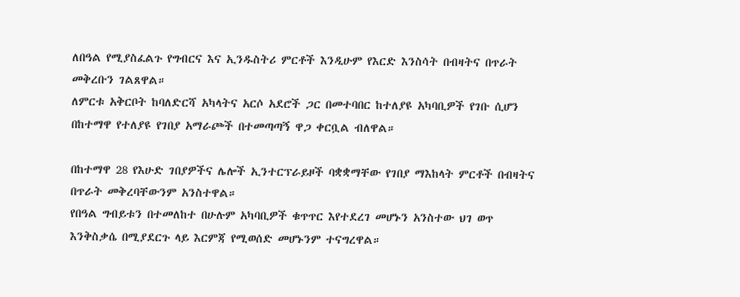ለበዓል የሚያስፈልጉ የግብርና እና ኢንዱስትሪ ምርቶች እንዲሁም የእርድ እንስሳት በብዛትና በጥራት መቅረቡን ገልጸዋል።
ለምርቱ አቅርቦት ከባለድርሻ አካላትና አርሶ አደሮች ጋር በመተባበር ከተለያዩ አካባቢዎች የገቡ ሲሆን በከተማዋ የተለያዩ የገበያ አማራጮች በተመጣጣኝ ዋጋ ቀርቧል ብለዋል።

በከተማዋ 28 የእሁድ ገበያዎችና ሌሎች ኢንተርፕራይዞች ባቋቋማቸው የገበያ ማእከላት ምርቶች በብዛትና በጥራት መቅረባቸውንም አንስተዋል።
የበዓል ግብይቱን በተመለከተ በሁሉም አካባቢዎች ቁጥጥር እየተደረገ መሆኑን አንስተው ህገ ወጥ እንቅስቃሴ በሚያደርጉ ላይ እርምጃ የሚወሰድ መሆኑንም ተናግረዋል።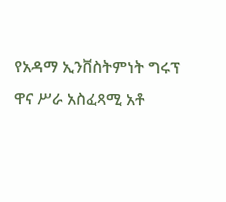የአዳማ ኢንቨስትምነት ግሩፕ ዋና ሥራ አስፈጻሚ አቶ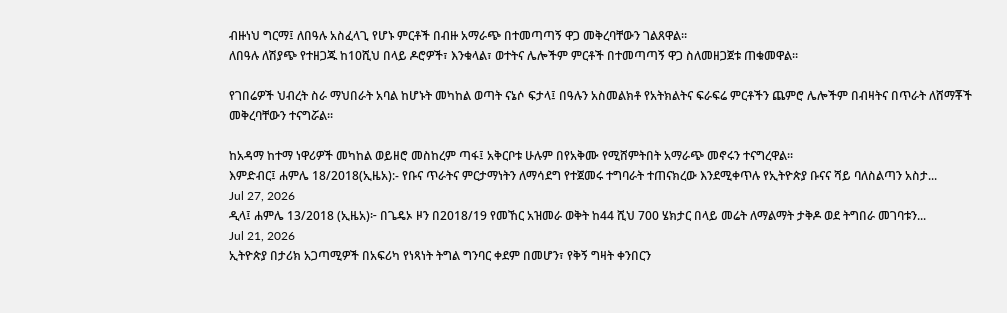ብዙነህ ግርማ፤ ለበዓሉ አስፈላጊ የሆኑ ምርቶች በብዙ አማራጭ በተመጣጣኝ ዋጋ መቅረባቸውን ገልጸዋል።
ለበዓሉ ለሽያጭ የተዘጋጁ ከ10ሺህ በላይ ዶሮዎች፣ እንቁላል፣ ወተትና ሌሎችም ምርቶች በተመጣጣኝ ዋጋ ስለመዘጋጀቱ ጠቁመዋል።

የገበሬዎች ህብረት ስራ ማህበራት አባል ከሆኑት መካከል ወጣት ናኔሶ ፍታላ፤ በዓሉን አስመልክቶ የአትክልትና ፍራፍሬ ምርቶችን ጨምሮ ሌሎችም በብዛትና በጥራት ለሸማቾች መቅረባቸውን ተናግሯል።

ከአዳማ ከተማ ነዋሪዎች መካከል ወይዘሮ መስከረም ጣፋ፤ አቅርቦቱ ሁሉም በየአቅሙ የሚሸምትበት አማራጭ መኖሩን ተናግረዋል።
እምድብር፤ ሐምሌ 18/2018(ኢዜአ):- የቡና ጥራትና ምርታማነትን ለማሳደግ የተጀመሩ ተግባራት ተጠናክረው እንደሚቀጥሉ የኢትዮጵያ ቡናና ሻይ ባለስልጣን አስታ...
Jul 27, 2026
ዲላ፤ ሐምሌ 13/2018 (ኢዜአ)፦ በጌዴኦ ዞን በ2018/19 የመኸር አዝመራ ወቅት ከ44 ሺህ 700 ሄክታር በላይ መሬት ለማልማት ታቅዶ ወደ ትግበራ መገባቱን...
Jul 21, 2026
ኢትዮጵያ በታሪክ አጋጣሚዎች በአፍሪካ የነጻነት ትግል ግንባር ቀደም በመሆን፣ የቅኝ ግዛት ቀንበርን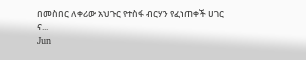በመስበር ለቀሪው አህጉር የተስፋ ብርሃን የፈነጠቀች ሀገር ና...
Jun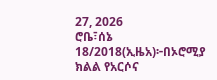27, 2026
ሮቤ፣ሰኔ 18/2018(ኢዜአ)፦በኦሮሚያ ክልል የአርሶና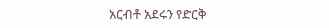አርብቶ አደሩን የድርቅ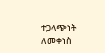ተጋላጭነት ለመቀነስ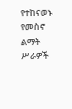የተከናወኑ የመስኖ ልማት ሥራዎች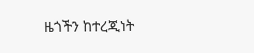ዜጎችን ከተረጂነት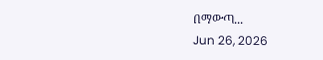በማውጣ...
Jun 26, 2026